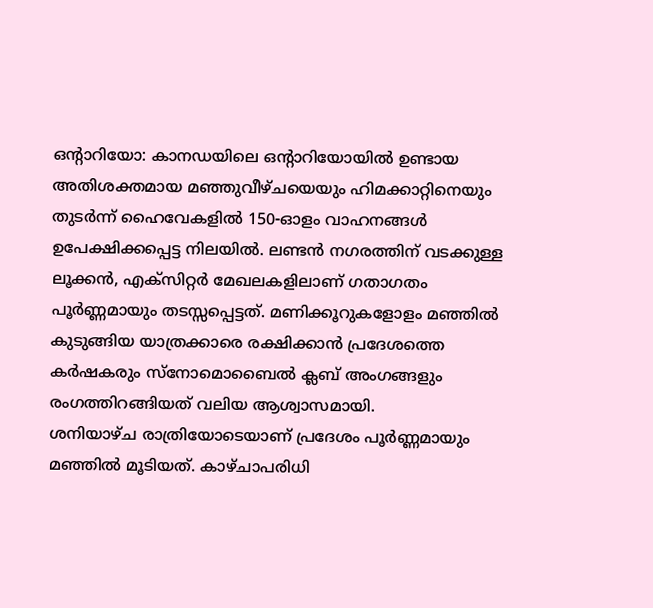ഒന്റാറിയോ: കാനഡയിലെ ഒന്റാറിയോയിൽ ഉണ്ടായ അതിശക്തമായ മഞ്ഞുവീഴ്ചയെയും ഹിമക്കാറ്റിനെയും തുടർന്ന് ഹൈവേകളിൽ 150-ഓളം വാഹനങ്ങൾ ഉപേക്ഷിക്കപ്പെട്ട നിലയിൽ. ലണ്ടൻ നഗരത്തിന് വടക്കുള്ള ലൂക്കൻ, എക്സിറ്റർ മേഖലകളിലാണ് ഗതാഗതം പൂർണ്ണമായും തടസ്സപ്പെട്ടത്. മണിക്കൂറുകളോളം മഞ്ഞിൽ കുടുങ്ങിയ യാത്രക്കാരെ രക്ഷിക്കാൻ പ്രദേശത്തെ കർഷകരും സ്നോമൊബൈൽ ക്ലബ് അംഗങ്ങളും രംഗത്തിറങ്ങിയത് വലിയ ആശ്വാസമായി.
ശനിയാഴ്ച രാത്രിയോടെയാണ് പ്രദേശം പൂർണ്ണമായും മഞ്ഞിൽ മൂടിയത്. കാഴ്ചാപരിധി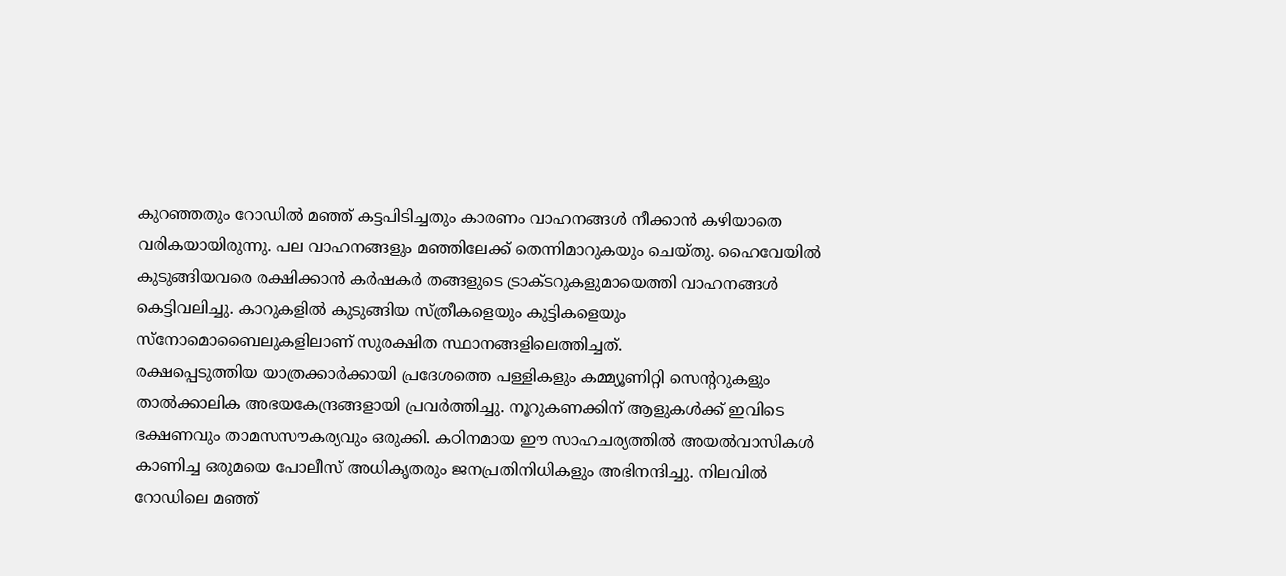കുറഞ്ഞതും റോഡിൽ മഞ്ഞ് കട്ടപിടിച്ചതും കാരണം വാഹനങ്ങൾ നീക്കാൻ കഴിയാതെ വരികയായിരുന്നു. പല വാഹനങ്ങളും മഞ്ഞിലേക്ക് തെന്നിമാറുകയും ചെയ്തു. ഹൈവേയിൽ കുടുങ്ങിയവരെ രക്ഷിക്കാൻ കർഷകർ തങ്ങളുടെ ട്രാക്ടറുകളുമായെത്തി വാഹനങ്ങൾ കെട്ടിവലിച്ചു. കാറുകളിൽ കുടുങ്ങിയ സ്ത്രീകളെയും കുട്ടികളെയും സ്നോമൊബൈലുകളിലാണ് സുരക്ഷിത സ്ഥാനങ്ങളിലെത്തിച്ചത്.
രക്ഷപ്പെടുത്തിയ യാത്രക്കാർക്കായി പ്രദേശത്തെ പള്ളികളും കമ്മ്യൂണിറ്റി സെന്ററുകളും താൽക്കാലിക അഭയകേന്ദ്രങ്ങളായി പ്രവർത്തിച്ചു. നൂറുകണക്കിന് ആളുകൾക്ക് ഇവിടെ ഭക്ഷണവും താമസസൗകര്യവും ഒരുക്കി. കഠിനമായ ഈ സാഹചര്യത്തിൽ അയൽവാസികൾ കാണിച്ച ഒരുമയെ പോലീസ് അധികൃതരും ജനപ്രതിനിധികളും അഭിനന്ദിച്ചു. നിലവിൽ റോഡിലെ മഞ്ഞ്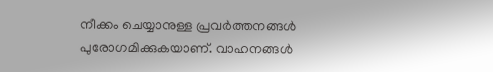നീക്കം ചെയ്യാനുള്ള പ്രവർത്തനങ്ങൾ പുരോഗമിക്കുകയാണ്. വാഹനങ്ങൾ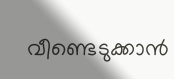വീണ്ടെടുക്കാൻ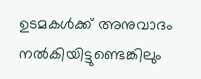ഉടമകൾക്ക് അനുവാദം നൽകിയിട്ടുണ്ടെങ്കിലും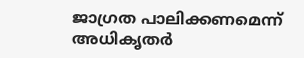ജാഗ്രത പാലിക്കണമെന്ന് അധികൃതർ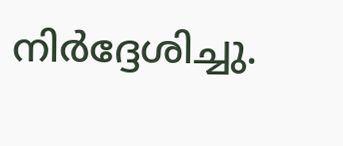നിർദ്ദേശിച്ചു.